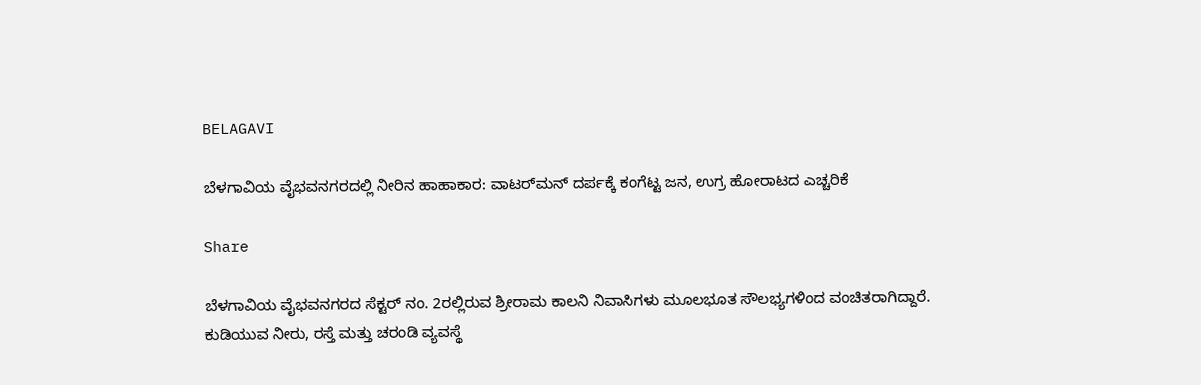BELAGAVI

ಬೆಳಗಾವಿಯ ವೈಭವನಗರದಲ್ಲಿ ನೀರಿನ ಹಾಹಾಕಾರ: ವಾಟರ್‌ಮನ್ ದರ್ಪಕ್ಕೆ ಕಂಗೆಟ್ಟ ಜನ, ಉಗ್ರ ಹೋರಾಟದ ಎಚ್ಚರಿಕೆ

Share

ಬೆಳಗಾವಿಯ ವೈಭವನಗರದ ಸೆಕ್ಟರ್ ನಂ. 2ರಲ್ಲಿರುವ ಶ್ರೀರಾಮ ಕಾಲನಿ ನಿವಾಸಿಗಳು ಮೂಲಭೂತ ಸೌಲಭ್ಯಗಳಿಂದ ವಂಚಿತರಾಗಿದ್ದಾರೆ. ಕುಡಿಯುವ ನೀರು, ರಸ್ತೆ ಮತ್ತು ಚರಂಡಿ ವ್ಯವಸ್ಥೆ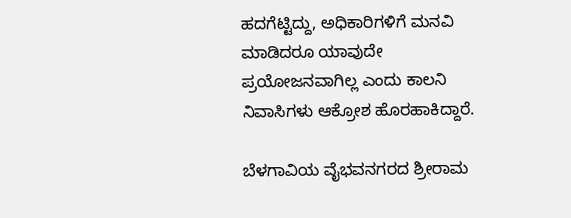ಹದಗೆಟ್ಟಿದ್ದು, ಅಧಿಕಾರಿಗಳಿಗೆ ಮನವಿ ಮಾಡಿದರೂ ಯಾವುದೇ ಪ್ರಯೋಜನವಾಗಿಲ್ಲ ಎಂದು ಕಾಲನಿ ನಿವಾಸಿಗಳು ಆಕ್ರೋಶ ಹೊರಹಾಕಿದ್ದಾರೆ.

ಬೆಳಗಾವಿಯ ವೈಭವನಗರದ ಶ್ರೀರಾಮ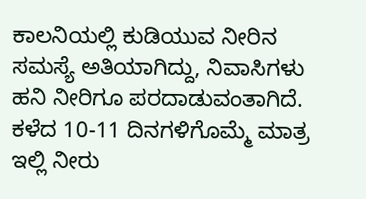ಕಾಲನಿಯಲ್ಲಿ ಕುಡಿಯುವ ನೀರಿನ ಸಮಸ್ಯೆ ಅತಿಯಾಗಿದ್ದು, ನಿವಾಸಿಗಳು ಹನಿ ನೀರಿಗೂ ಪರದಾಡುವಂತಾಗಿದೆ. ಕಳೆದ 10-11 ದಿನಗಳಿಗೊಮ್ಮೆ ಮಾತ್ರ ಇಲ್ಲಿ ನೀರು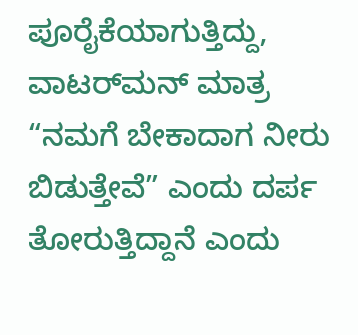ಪೂರೈಕೆಯಾಗುತ್ತಿದ್ದು, ವಾಟರ್‌ಮನ್ ಮಾತ್ರ “ನಮಗೆ ಬೇಕಾದಾಗ ನೀರು ಬಿಡುತ್ತೇವೆ” ಎಂದು ದರ್ಪ ತೋರುತ್ತಿದ್ದಾನೆ ಎಂದು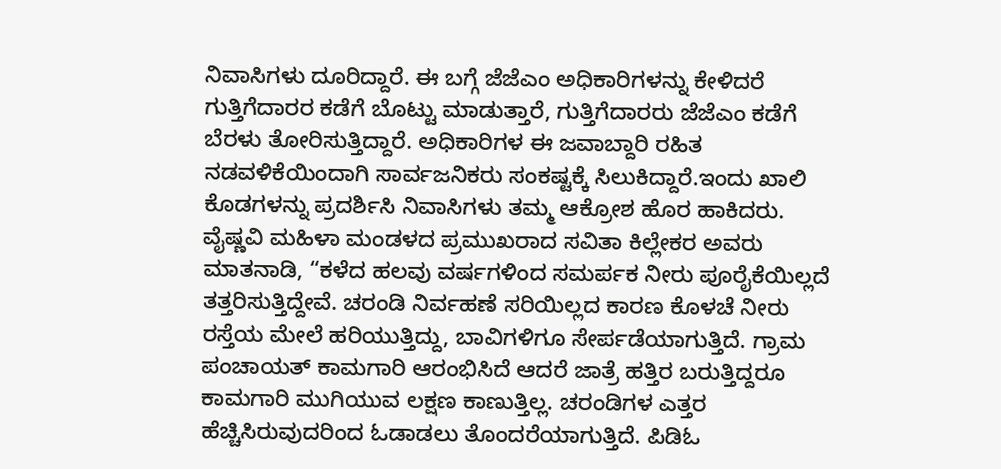ನಿವಾಸಿಗಳು ದೂರಿದ್ದಾರೆ. ಈ ಬಗ್ಗೆ ಜೆಜೆಎಂ ಅಧಿಕಾರಿಗಳನ್ನು ಕೇಳಿದರೆ ಗುತ್ತಿಗೆದಾರರ ಕಡೆಗೆ ಬೊಟ್ಟು ಮಾಡುತ್ತಾರೆ, ಗುತ್ತಿಗೆದಾರರು ಜೆಜೆಎಂ ಕಡೆಗೆ ಬೆರಳು ತೋರಿಸುತ್ತಿದ್ದಾರೆ. ಅಧಿಕಾರಿಗಳ ಈ ಜವಾಬ್ದಾರಿ ರಹಿತ ನಡವಳಿಕೆಯಿಂದಾಗಿ ಸಾರ್ವಜನಿಕರು ಸಂಕಷ್ಟಕ್ಕೆ ಸಿಲುಕಿದ್ದಾರೆ.ಇಂದು ಖಾಲಿ ಕೊಡಗಳನ್ನು ಪ್ರದರ್ಶಿಸಿ ನಿವಾಸಿಗಳು ತಮ್ಮ ಆಕ್ರೋಶ ಹೊರ ಹಾಕಿದರು.
ವೈಷ್ಣವಿ ಮಹಿಳಾ ಮಂಡಳದ ಪ್ರಮುಖರಾದ ಸವಿತಾ ಕಿಲ್ಲೇಕರ ಅವರು ಮಾತನಾಡಿ, “ಕಳೆದ ಹಲವು ವರ್ಷಗಳಿಂದ ಸಮರ್ಪಕ ನೀರು ಪೂರೈಕೆಯಿಲ್ಲದೆ ತತ್ತರಿಸುತ್ತಿದ್ದೇವೆ. ಚರಂಡಿ ನಿರ್ವಹಣೆ ಸರಿಯಿಲ್ಲದ ಕಾರಣ ಕೊಳಚೆ ನೀರು ರಸ್ತೆಯ ಮೇಲೆ ಹರಿಯುತ್ತಿದ್ದು, ಬಾವಿಗಳಿಗೂ ಸೇರ್ಪಡೆಯಾಗುತ್ತಿದೆ. ಗ್ರಾಮ ಪಂಚಾಯತ್ ಕಾಮಗಾರಿ ಆರಂಭಿಸಿದೆ ಆದರೆ ಜಾತ್ರೆ ಹತ್ತಿರ ಬರುತ್ತಿದ್ದರೂ ಕಾಮಗಾರಿ ಮುಗಿಯುವ ಲಕ್ಷಣ ಕಾಣುತ್ತಿಲ್ಲ. ಚರಂಡಿಗಳ ಎತ್ತರ ಹೆಚ್ಚಿಸಿರುವುದರಿಂದ ಓಡಾಡಲು ತೊಂದರೆಯಾಗುತ್ತಿದೆ. ಪಿಡಿಓ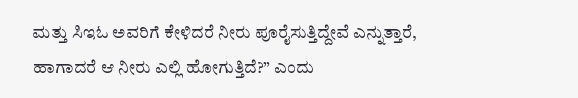ಮತ್ತು ಸಿಇಓ ಅವರಿಗೆ ಕೇಳಿದರೆ ನೀರು ಪೂರೈಸುತ್ತಿದ್ದೇವೆ ಎನ್ನುತ್ತಾರೆ, ಹಾಗಾದರೆ ಆ ನೀರು ಎಲ್ಲಿ ಹೋಗುತ್ತಿದೆ?” ಎಂದು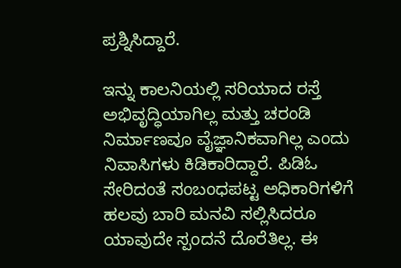ಪ್ರಶ್ನಿಸಿದ್ದಾರೆ.

ಇನ್ನು ಕಾಲನಿಯಲ್ಲಿ ಸರಿಯಾದ ರಸ್ತೆ ಅಭಿವೃದ್ಧಿಯಾಗಿಲ್ಲ ಮತ್ತು ಚರಂಡಿ ನಿರ್ಮಾಣವೂ ವೈಜ್ಞಾನಿಕವಾಗಿಲ್ಲ ಎಂದು ನಿವಾಸಿಗಳು ಕಿಡಿಕಾರಿದ್ದಾರೆ. ಪಿಡಿಓ ಸೇರಿದಂತೆ ಸಂಬಂಧಪಟ್ಟ ಅಧಿಕಾರಿಗಳಿಗೆ ಹಲವು ಬಾರಿ ಮನವಿ ಸಲ್ಲಿಸಿದರೂ ಯಾವುದೇ ಸ್ಪಂದನೆ ದೊರೆತಿಲ್ಲ. ಈ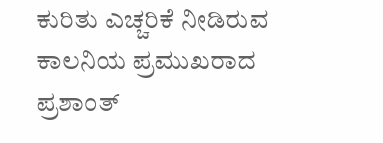ಕುರಿತು ಎಚ್ಚರಿಕೆ ನೀಡಿರುವ ಕಾಲನಿಯ ಪ್ರಮುಖರಾದ ಪ್ರಶಾಂತ್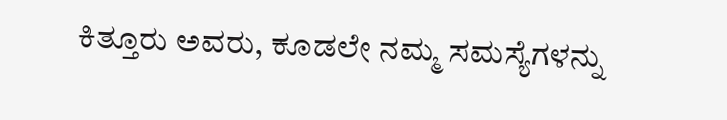ಕಿತ್ತೂರು ಅವರು, ಕೂಡಲೇ ನಮ್ಮ ಸಮಸ್ಯೆಗಳನ್ನು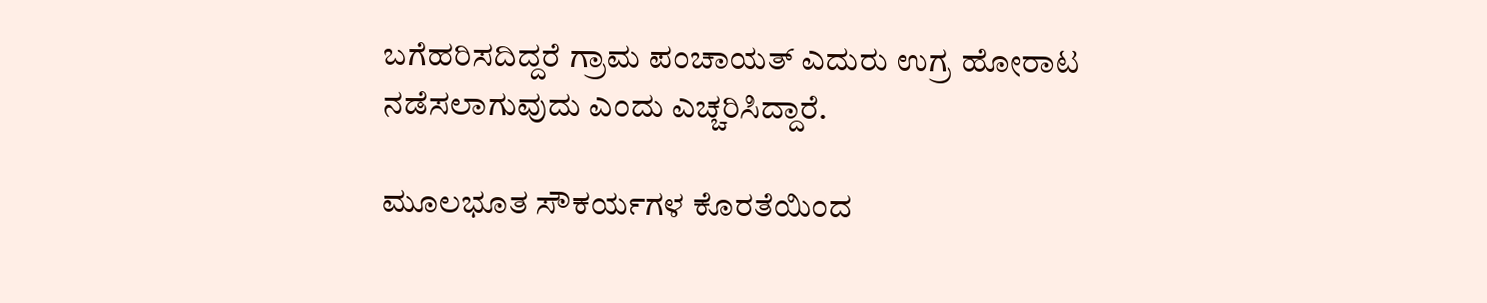ಬಗೆಹರಿಸದಿದ್ದರೆ ಗ್ರಾಮ ಪಂಚಾಯತ್ ಎದುರು ಉಗ್ರ ಹೋರಾಟ ನಡೆಸಲಾಗುವುದು ಎಂದು ಎಚ್ಚರಿಸಿದ್ದಾರೆ.

ಮೂಲಭೂತ ಸೌಕರ್ಯಗಳ ಕೊರತೆಯಿಂದ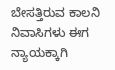ಬೇಸತ್ತಿರುವ ಕಾಲನಿ ನಿವಾಸಿಗಳು ಈಗ ನ್ಯಾಯಕ್ಕಾಗಿ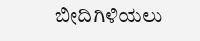ಬೀದಿಗಿಳಿಯಲು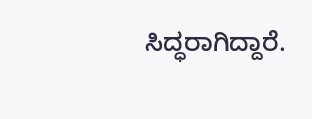ಸಿದ್ಧರಾಗಿದ್ದಾರೆ.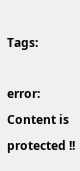Tags:

error: Content is protected !!